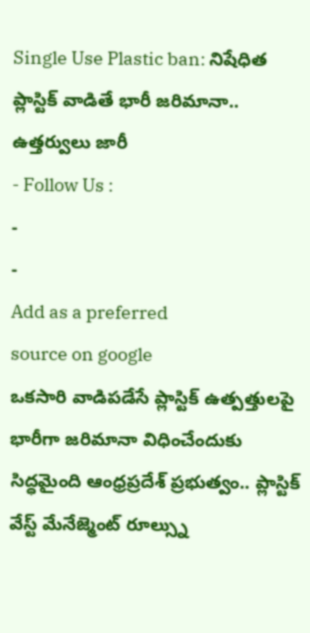Single Use Plastic ban: నిషేధిత ప్లాస్టిక్ వాడితే భారీ జరిమానా.. ఉత్తర్వులు జారీ
- Follow Us :
-
-
Add as a preferred
source on google
ఒకసారి వాడిపడేసే ప్లాస్టిక్ ఉత్పత్తులపై భారీగా జరిమానా విధించేందుకు సిద్ధమైంది ఆంధ్రప్రదేశ్ ప్రభుత్వం.. ప్లాస్టిక్ వేస్ట్ మేనేజ్మెంట్ రూల్స్ను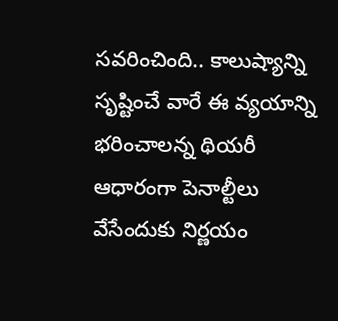సవరించింది.. కాలుష్యాన్ని సృష్టించే వారే ఈ వ్యయాన్ని భరించాలన్న థియరీ ఆధారంగా పెనాల్టీలు వేసేందుకు నిర్ణయం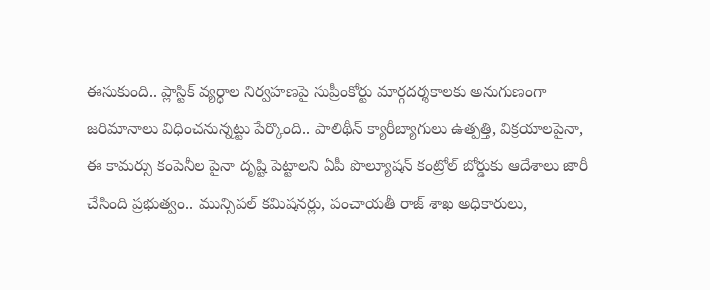ఈసుకుంది.. ప్లాస్టిక్ వ్యర్ధాల నిర్వహణపై సుప్రీంకోర్టు మార్గదర్శకాలకు అనుగుణంగా జరిమానాలు విధించనున్నట్టు పేర్కొంది.. పాలిథీన్ క్యారీబ్యాగులు ఉత్పత్తి, విక్రయాలపైనా, ఈ కామర్సు కంపెనీల పైనా దృష్టి పెట్టాలని ఏపీ పొల్యూషన్ కంట్రోల్ బోర్డుకు ఆదేశాలు జారీ చేసింది ప్రభుత్వం.. మున్సిపల్ కమిషనర్లు, పంచాయతీ రాజ్ శాఖ అధికారులు,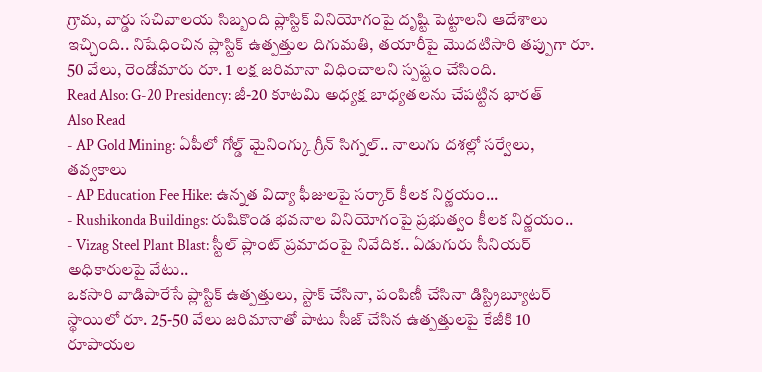గ్రామ, వార్డు సచివాలయ సిబ్బంది ప్లాస్టిక్ వినియోగంపై దృష్టి పెట్టాలని ఆదేశాలు ఇచ్చింది.. నిషేధించిన ప్లాస్టిక్ ఉత్పత్తుల దిగుమతి, తయారీపై మొదటిసారి తప్పుగా రూ. 50 వేలు, రెండోమారు రూ. 1 లక్ష జరిమానా విధించాలని స్పష్టం చేసింది.
Read Also: G-20 Presidency: జీ-20 కూటమి అధ్యక్ష బాధ్యతలను చేపట్టిన భారత్
Also Read
- AP Gold Mining: ఏపీలో గోల్డ్ మైనింగ్కు గ్రీన్ సిగ్నల్.. నాలుగు దశల్లో సర్వేలు, తవ్వకాలు
- AP Education Fee Hike: ఉన్నత విద్యా ఫీజులపై సర్కార్ కీలక నిర్ణయం...
- Rushikonda Buildings: రుషికొండ భవనాల వినియోగంపై ప్రభుత్వం కీలక నిర్ణయం..
- Vizag Steel Plant Blast: స్టీల్ ప్లాంట్ ప్రమాదంపై నివేదిక.. ఏడుగురు సీనియర్ అధికారులపై వేటు..
ఒకసారి వాడిపారేసే ప్లాస్టిక్ ఉత్పత్తులు, స్టాక్ చేసినా, పంపిణీ చేసినా డిస్ట్రిబ్యూటర్ స్థాయిలో రూ. 25-50 వేలు జరిమానాతో పాటు సీజ్ చేసిన ఉత్పత్తులపై కేజీకి 10 రూపాయల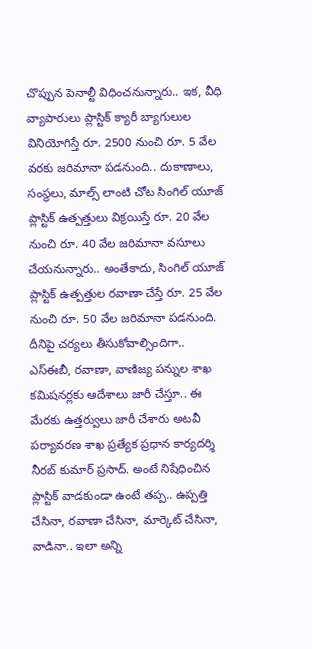చొప్పున పెనాల్టీ విధించనున్నారు.. ఇక, వీధి వ్యాపారులు ప్లాస్టిక్ క్యారీ బ్యాగులుల వినియోగిస్తే రూ. 2500 నుంచి రూ. 5 వేల వరకు జరిమానా పడనుంది.. దుకాణాలు, సంస్థలు, మాల్స్ లాంటి చోట సింగిల్ యూజ్ ప్లాస్టిక్ ఉత్పత్తులు విక్రయిస్తే రూ. 20 వేల నుంచి రూ. 40 వేల జరిమానా వసూలు చేయనున్నారు.. అంతేకాదు, సింగిల్ యూజ్ ప్లాస్టిక్ ఉత్పత్తుల రవాణా చేస్తే రూ. 25 వేల నుంచి రూ. 50 వేల జరిమానా పడనుంది. దీనిపై చర్యలు తీసుకోవాల్సిందిగా.. ఎస్ఈబీ, రవాణా, వాణిజ్య పన్నుల శాఖ కమిషనర్లకు ఆదేశాలు జారీ చేస్తూ.. ఈ మేరకు ఉత్తర్వులు జారీ చేశారు అటవీ పర్యావరణ శాఖ ప్రత్యేక ప్రధాన కార్యదర్శి నీరబ్ కుమార్ ప్రసాద్. అంటే నిషేధించిన ప్లాస్టిక్ వాడకుండా ఉంటే తప్ప.. ఉప్పత్తి చేసినా, రవాణా చేసినా, మార్కెట్ చేసినా, వాడినా.. ఇలా అన్ని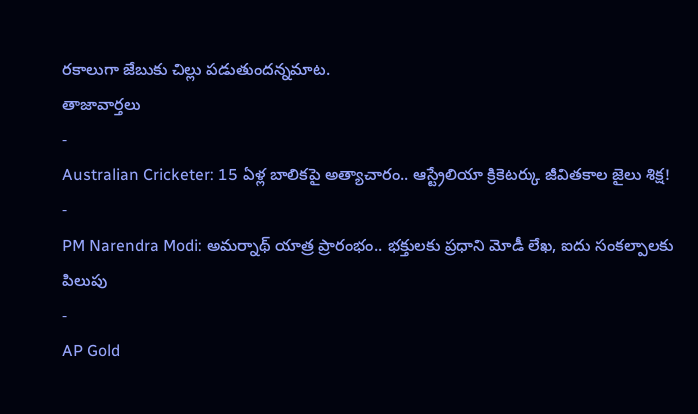రకాలుగా జేబుకు చిల్లు పడుతుందన్నమాట.
తాజావార్తలు
-
Australian Cricketer: 15 ఏళ్ల బాలికపై అత్యాచారం.. ఆస్ట్రేలియా క్రికెటర్కు జీవితకాల జైలు శిక్ష!
-
PM Narendra Modi: అమర్నాథ్ యాత్ర ప్రారంభం.. భక్తులకు ప్రధాని మోడీ లేఖ, ఐదు సంకల్పాలకు పిలుపు
-
AP Gold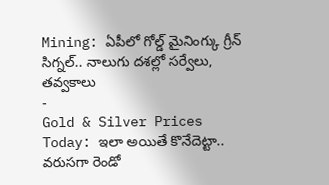Mining: ఏపీలో గోల్డ్ మైనింగ్కు గ్రీన్ సిగ్నల్.. నాలుగు దశల్లో సర్వేలు, తవ్వకాలు
-
Gold & Silver Prices Today: ఇలా అయితే కొనేదెట్టా.. వరుసగా రెండో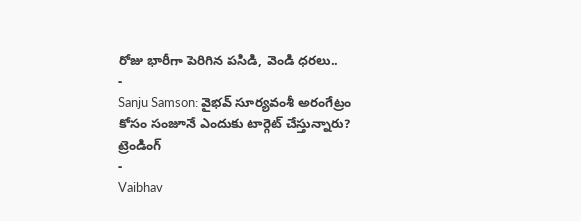రోజు భారీగా పెరిగిన పసిడి, వెండి ధరలు..
-
Sanju Samson: వైభవ్ సూర్యవంశీ అరంగేట్రం కోసం సంజూనే ఎందుకు టార్గెట్ చేస్తున్నారు?
ట్రెండింగ్
-
Vaibhav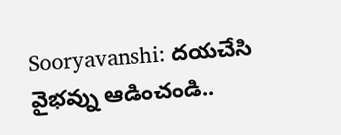Sooryavanshi: దయచేసి వైభవ్ను ఆడించండి..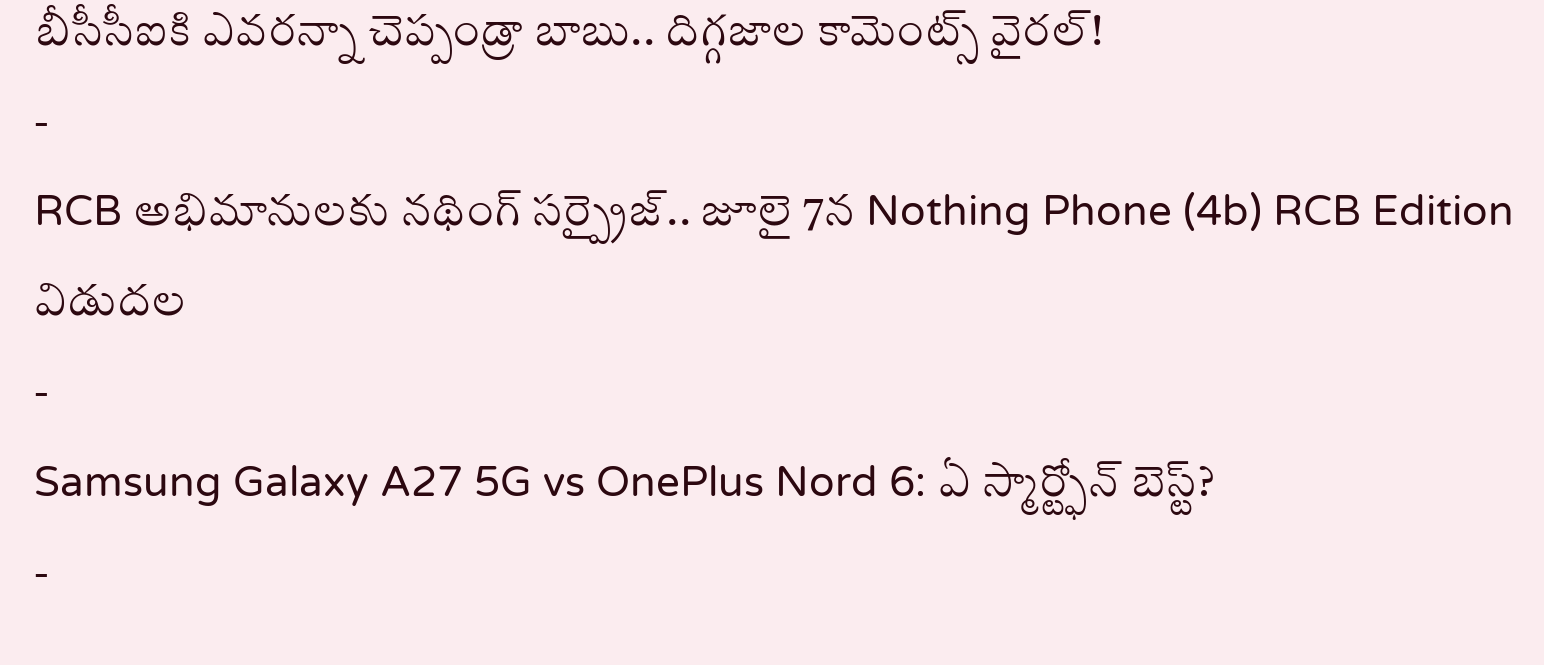బీసీసీఐకి ఎవరన్నా చెప్పండ్రా బాబు.. దిగ్గజాల కామెంట్స్ వైరల్!
-
RCB అభిమానులకు నథింగ్ సర్ప్రైజ్.. జూలై 7న Nothing Phone (4b) RCB Edition విడుదల
-
Samsung Galaxy A27 5G vs OnePlus Nord 6: ఏ స్మార్ట్ఫోన్ బెస్ట్?
-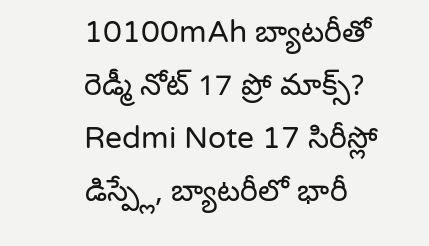10100mAh బ్యాటరీతో రెడ్మీ నోట్ 17 ప్రో మాక్స్? Redmi Note 17 సిరీస్లో డిస్ప్లే, బ్యాటరీలో భారీ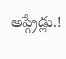అప్గ్రేడ్లు.!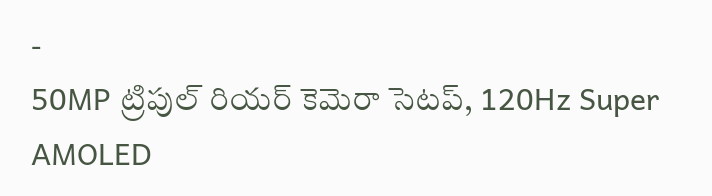-
50MP ట్రిపుల్ రియర్ కెమెరా సెటప్, 120Hz Super AMOLED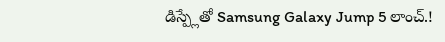డిస్ప్లేతో Samsung Galaxy Jump 5 లాంచ్.!